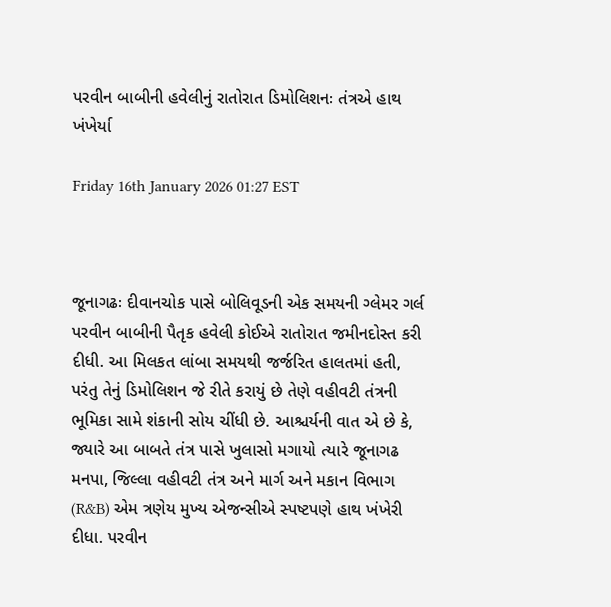પરવીન બાબીની હવેલીનું રાતોરાત ડિમોલિશનઃ તંત્રએ હાથ ખંખેર્યા

Friday 16th January 2026 01:27 EST



જૂનાગઢઃ દીવાનચોક પાસે બોલિવૂડની એક સમયની ગ્લેમર ગર્લ પરવીન બાબીની પૈતૃક હવેલી કોઈએ રાતોરાત જમીનદોસ્ત કરી દીધી. આ મિલકત લાંબા સમયથી જર્જરિત હાલતમાં હતી, પરંતુ તેનું ડિમોલિશન જે રીતે કરાયું છે તેણે વહીવટી તંત્રની ભૂમિકા સામે શંકાની સોય ચીંધી છે. આશ્ચર્યની વાત એ છે કે, જ્યારે આ બાબતે તંત્ર પાસે ખુલાસો મગાયો ત્યારે જૂનાગઢ મનપા, જિલ્લા વહીવટી તંત્ર અને માર્ગ અને મકાન વિભાગ (R&B) એમ ત્રણેય મુખ્ય એજન્સીએ સ્પષ્ટપણે હાથ ખંખેરી દીધા. પરવીન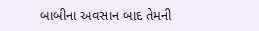બાબીના અવસાન બાદ તેમની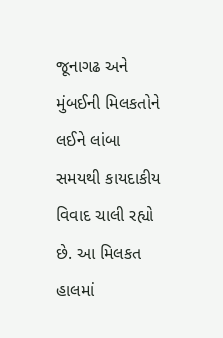જૂનાગઢ અને મુંબઈની મિલકતોને લઈને લાંબા સમયથી કાયદાકીય વિવાદ ચાલી રહ્યો છે. આ મિલકત હાલમાં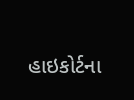હાઇકોર્ટના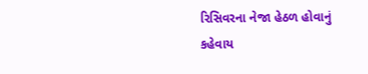રિસિવરના નેજા હેઠળ હોવાનું કહેવાય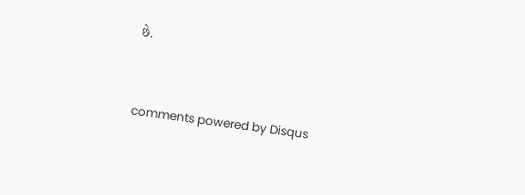છે.


comments powered by Disqus